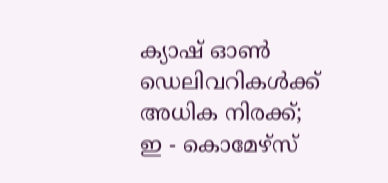ക്യാഷ് ഓൺ ഡെലിവറികൾക്ക് അധിക നിരക്ക്; ഇ - കൊമേഴ്സ്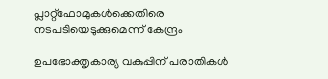പ്ലാറ്റ്ഫോമുകൾക്കെതിരെ ന‌ടപടിയെടുക്കുമെന്ന് കേന്ദ്രം

ഉപഭോക്തൃകാര്യ വകുപ്പിന് പരാതികൾ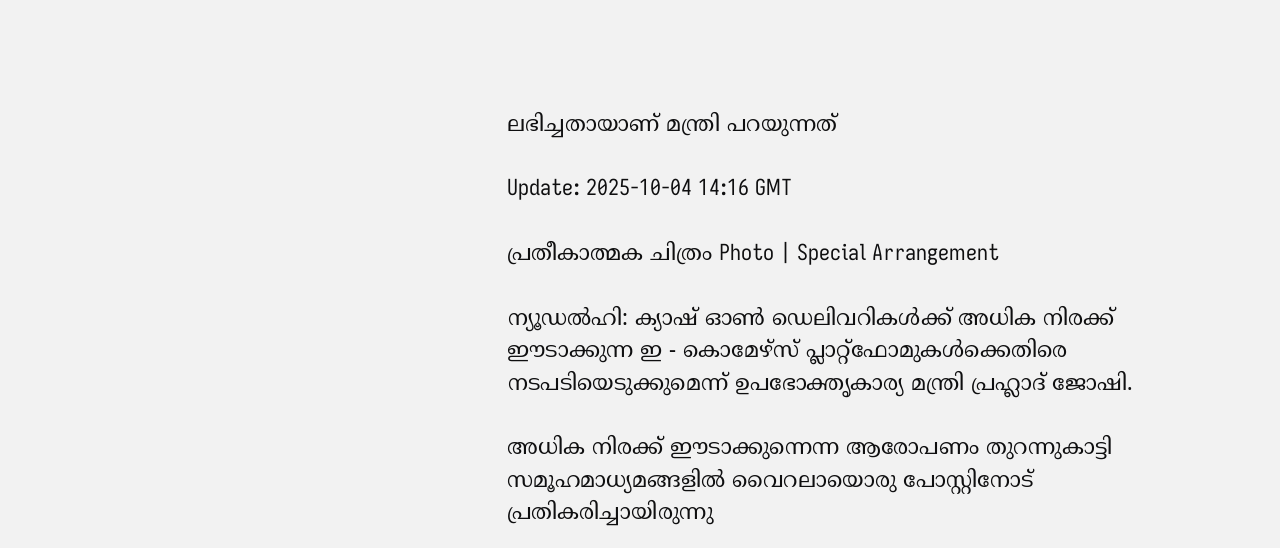ലഭിച്ചതായാണ് മന്ത്രി പറയുന്നത്

Update: 2025-10-04 14:16 GMT

പ്രതീകാത്മക ചിത്രം Photo | Special Arrangement

ന്യൂഡൽഹി: ക്യാഷ് ഓൺ ഡെലിവറികൾക്ക് അധിക നിരക്ക് ഈടാക്കുന്ന ഇ - കൊമേഴ്സ് പ്ലാറ്റ്ഫോമുകൾക്കെതിരെ ന‌ടപടിയെടുക്കുമെന്ന് ഉപഭോക്തൃകാര്യ മന്ത്രി പ്രഹ്ലാദ് ജോഷി.

അധിക നിരക്ക് ഈടാക്കുന്നെന്ന ആരോപണം തുറന്നുകാട്ടി സമൂഹമാധ്യമങ്ങളിൽ വൈറലായൊരു പോസ്റ്റിനോട് പ്രതികരിച്ചായിരുന്നു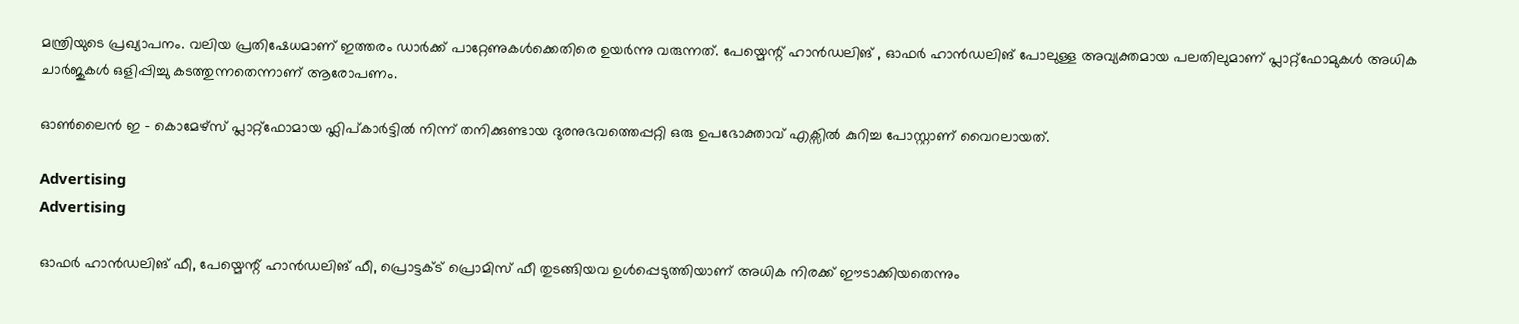മന്ത്രിയുടെ പ്രഖ്യാപനം. വലിയ പ്രതിഷേധമാണ് ഇത്തരം ഡാർക്ക് പാറ്റേണുകൾക്കെതിരെ ഉയർന്നു വരുന്നത്. പേയ്മെന്റ് ഹാൻഡലിങ് , ഓഫർ ഹാൻഡലിങ് പോലുള്ള അവ്യക്തമായ പലതിലുമാണ് പ്ലാറ്റ്ഫോമുകൾ അധിക ചാർജുകൾ ഒളിപ്പിച്ചു കടത്തുന്നതെന്നാണ് ആരോപണം.

ഓൺലൈൻ ഇ - കൊമേഴ്സ് പ്ലാറ്റ്ഫോമായ ഫ്ലിപ്കാർട്ടിൽ നിന്ന് തനിക്കുണ്ടായ ദുരനുഭവത്തെപ്പറ്റി ഒരു ഉപഭോക്താവ് എക്സിൽ കുറിച്ച പോസ്റ്റാണ് വൈറലായത്.

Advertising
Advertising

ഓഫർ ഹാൻഡലിങ് ഫീ, പേയ്മെന്റ് ഹാൻഡലിങ് ഫീ, പ്രൊട്ടക്ട് പ്രൊമിസ് ഫീ തുടങ്ങിയവ ഉൾപ്പെടുത്തിയാണ് അധിക നിരക്ക് ഈടാക്കിയതെന്നും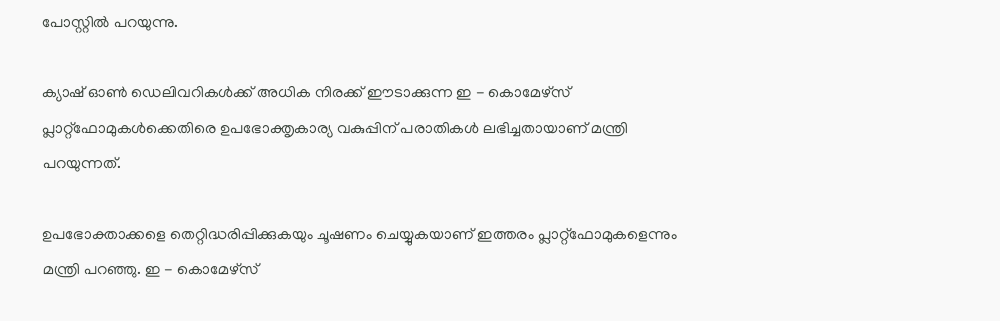പോസ്റ്റിൽ പറയുന്നു.

ക്യാഷ് ഓൺ ഡെലിവറികൾക്ക് അധിക നിരക്ക് ഈടാക്കുന്ന ഇ - കൊമേഴ്സ് പ്ലാറ്റ്ഫോമുകൾക്കെതിരെ ഉപഭോക്തൃകാര്യ വകുപ്പിന് പരാതികൾ ലഭിച്ചതായാണ് മന്ത്രി പറയുന്നത്.

ഉപഭോക്താക്കളെ തെറ്റിദ്ധരിപ്പിക്കുകയും ചൂഷണം ചെയ്യുകയാണ് ഇത്തരം പ്ലാറ്റ്ഫോമുകളെന്നും മന്ത്രി പറഞ്ഞു. ഇ - കൊമേഴ്സ്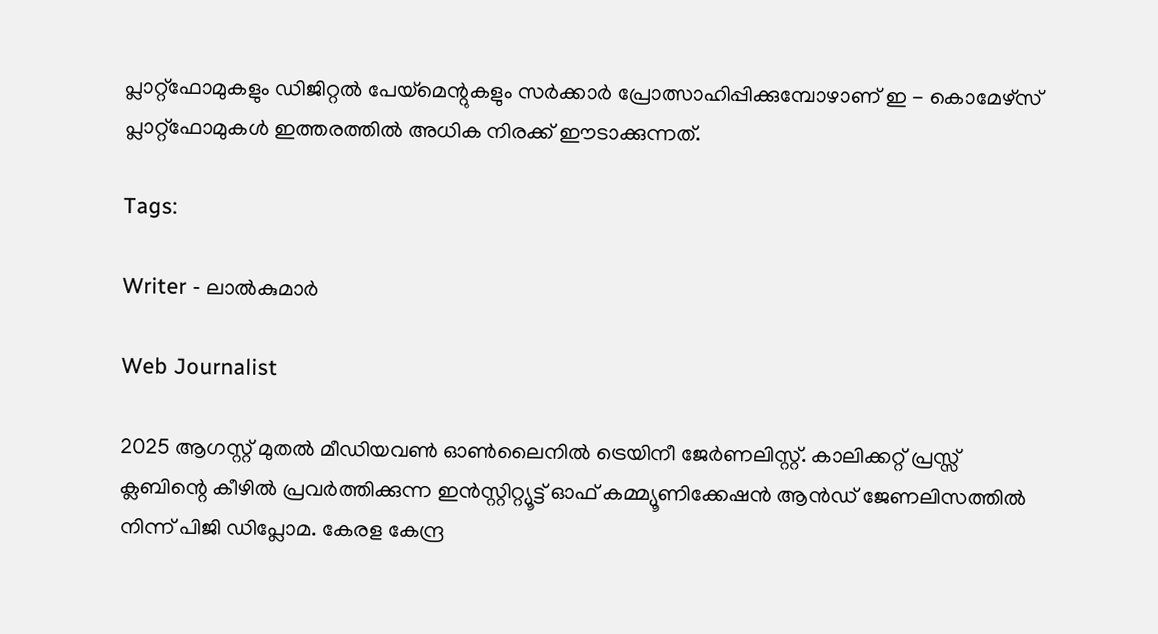പ്ലാറ്റ്ഫോമുകളും ഡിജിറ്റൽ പേയ്മെന്റുകളും സർക്കാ‍ർ പ്രോത്സാഹിപ്പിക്കുമ്പോഴാണ് ഇ - കൊമേഴ്സ് പ്ലാറ്റ്ഫോമുകൾ ഇത്തരത്തിൽ അധിക നിരക്ക് ഈടാക്കുന്നത്.

Tags:

Writer - ലാൽകുമാർ

Web Journalist

2025 ആഗസ്റ്റ് മുതൽ മീഡിയവൺ ഓൺലൈനിൽ ട്രെയിനീ ജേർണലിസ്റ്റ്. കാലിക്കറ്റ് പ്രസ്സ് ക്ലബിന്റെ കീഴില്‍ പ്രവര്‍ത്തിക്കുന്ന ഇന്‍സ്റ്റിറ്റ്യൂട്ട് ഓഫ് കമ്മ്യൂണിക്കേഷന്‍ ആന്‍ഡ് ജേണലിസത്തിൽ നിന്ന് പിജി ഡിപ്ലോമ. കേരള കേന്ദ്ര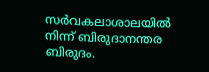സർവകലാശാലയിൽ നിന്ന് ബിരുദാനന്തര ബിരുദം.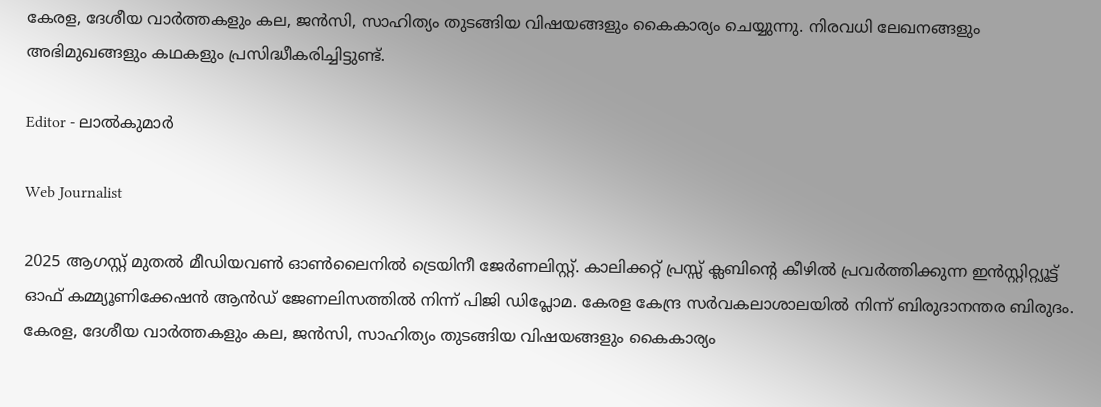കേരള, ദേശീയ വാർത്തകളും കല, ജൻസി, സാഹിത്യം തുടങ്ങിയ വിഷയങ്ങളും കൈകാര്യം ചെയ്യുന്നു. നിരവധി ലേഖനങ്ങളും അഭിമുഖങ്ങളും കഥകളും പ്രസിദ്ധീകരിച്ചിട്ടുണ്ട്.

Editor - ലാൽകുമാർ

Web Journalist

2025 ആഗസ്റ്റ് മുതൽ മീഡിയവൺ ഓൺലൈനിൽ ട്രെയിനീ ജേർണലിസ്റ്റ്. കാലിക്കറ്റ് പ്രസ്സ് ക്ലബിന്റെ കീഴില്‍ പ്രവര്‍ത്തിക്കുന്ന ഇന്‍സ്റ്റിറ്റ്യൂട്ട് ഓഫ് കമ്മ്യൂണിക്കേഷന്‍ ആന്‍ഡ് ജേണലിസത്തിൽ നിന്ന് പിജി ഡിപ്ലോമ. കേരള കേന്ദ്ര സർവകലാശാലയിൽ നിന്ന് ബിരുദാനന്തര ബിരുദം. കേരള, ദേശീയ വാർത്തകളും കല, ജൻസി, സാഹിത്യം തുടങ്ങിയ വിഷയങ്ങളും കൈകാര്യം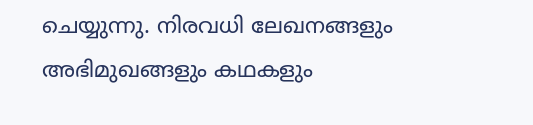ചെയ്യുന്നു. നിരവധി ലേഖനങ്ങളും അഭിമുഖങ്ങളും കഥകളും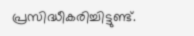പ്രസിദ്ധീകരിച്ചിട്ടുണ്ട്.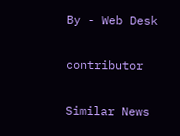By - Web Desk

contributor

Similar News